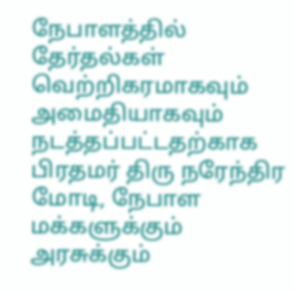நேபாளத்தில் தேர்தல்கள் வெற்றிகரமாகவும் அமைதியாகவும் நடத்தப்பட்டதற்காக பிரதமர் திரு நரேந்திர மோடி, நேபாள மக்களுக்கும் அரசுக்கும்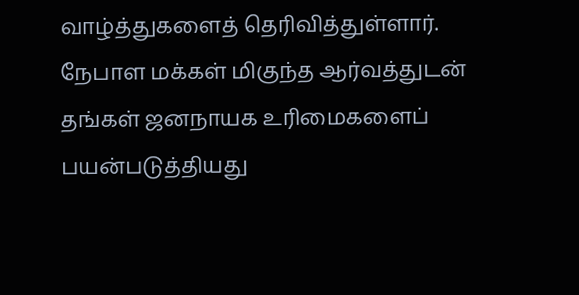வாழ்த்துகளைத் தெரிவித்துள்ளார்.
நேபாள மக்கள் மிகுந்த ஆர்வத்துடன் தங்கள் ஜனநாயக உரிமைகளைப் பயன்படுத்தியது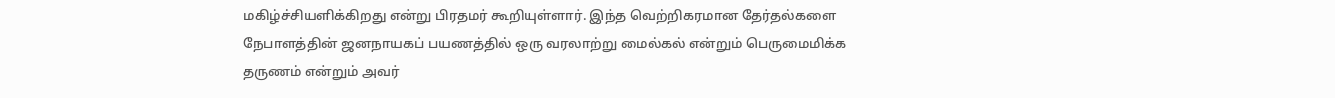மகிழ்ச்சியளிக்கிறது என்று பிரதமர் கூறியுள்ளார். இந்த வெற்றிகரமான தேர்தல்களை நேபாளத்தின் ஜனநாயகப் பயணத்தில் ஒரு வரலாற்று மைல்கல் என்றும் பெருமைமிக்க தருணம் என்றும் அவர்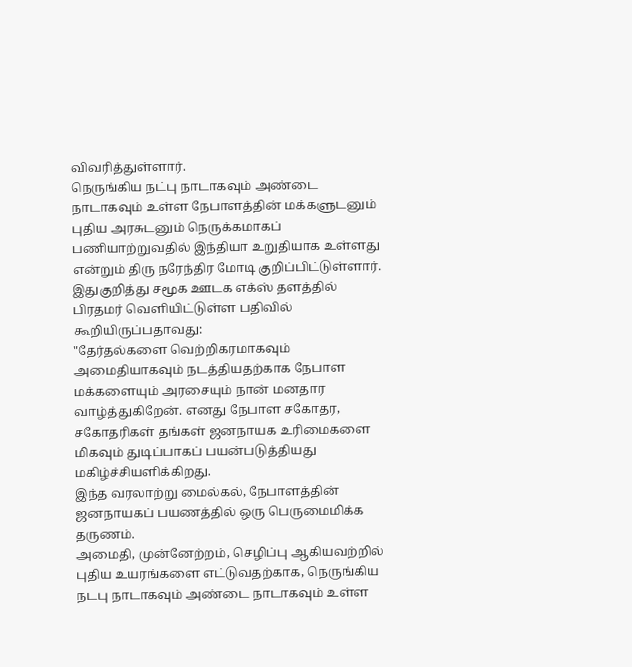விவரித்துள்ளார்.
நெருங்கிய நட்பு நாடாகவும் அண்டை நாடாகவும் உள்ள நேபாளத்தின் மக்களுடனும் புதிய அரசுடனும் நெருக்கமாகப் பணியாற்றுவதில் இந்தியா உறுதியாக உள்ளது என்றும் திரு நரேந்திர மோடி குறிப்பிட்டுள்ளார்.
இதுகுறித்து சமூக ஊடக எக்ஸ் தளத்தில் பிரதமர் வெளியிட்டுள்ள பதிவில் கூறியிருப்பதாவது:
"தேர்தல்களை வெற்றிகரமாகவும் அமைதியாகவும் நடத்தியதற்காக நேபாள மக்களையும் அரசையும் நான் மனதார வாழ்த்துகிறேன். எனது நேபாள சகோதர, சகோதரிகள் தங்கள் ஜனநாயக உரிமைகளை மிகவும் துடிப்பாகப் பயன்படுத்தியது மகிழ்ச்சியளிக்கிறது.
இந்த வரலாற்று மைல்கல், நேபாளத்தின் ஜனநாயகப் பயணத்தில் ஒரு பெருமைமிக்க தருணம்.
அமைதி, முன்னேற்றம், செழிப்பு ஆகியவற்றில் புதிய உயரங்களை எட்டுவதற்காக, நெருங்கிய நடபு நாடாகவும் அண்டை நாடாகவும் உள்ள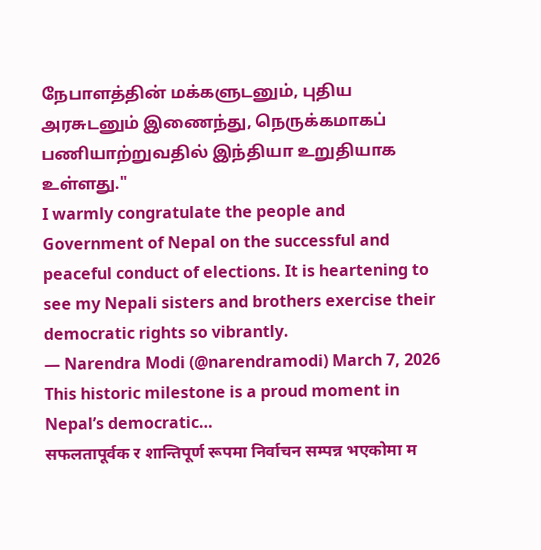நேபாளத்தின் மக்களுடனும், புதிய அரசுடனும் இணைந்து, நெருக்கமாகப் பணியாற்றுவதில் இந்தியா உறுதியாக உள்ளது."
I warmly congratulate the people and Government of Nepal on the successful and peaceful conduct of elections. It is heartening to see my Nepali sisters and brothers exercise their democratic rights so vibrantly.
— Narendra Modi (@narendramodi) March 7, 2026
This historic milestone is a proud moment in Nepal’s democratic…
सफलतापूर्वक र शान्तिपूर्ण रूपमा निर्वाचन सम्पन्न भएकोमा म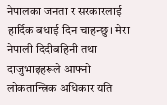नेपालका जनता र सरकारलाई हार्दिक बधाई दिन चाहन्छु। मेरा नेपाली दिदीबहिनी तथा दाजुभाइहरूले आफ्नो लोकतान्त्रिक अधिकार यति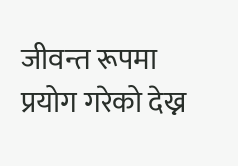जीवन्त रूपमा प्रयोग गरेको देख्न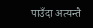पाउँदा अत्यन्तै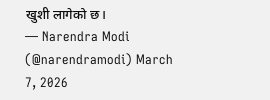खुशी लागेको छ।
— Narendra Modi (@narendramodi) March 7, 2026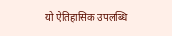यो ऐतिहासिक उपलब्धि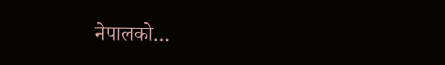नेपालको…